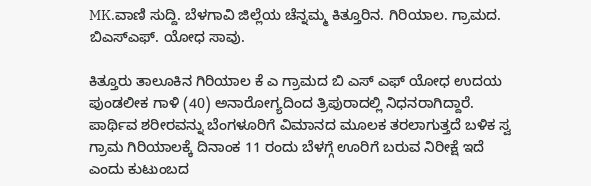MK.ವಾಣಿ ಸುದ್ದಿ. ಬೆಳಗಾವಿ ಜಿಲ್ಲೆಯ ಚೆನ್ನಮ್ಮ ಕಿತ್ತೂರಿನ. ಗಿರಿಯಾಲ. ಗ್ರಾಮದ. ಬಿಎಸ್ಎಫ್. ಯೋಧ ಸಾವು.

ಕಿತ್ತೂರು ತಾಲೂಕಿನ ಗಿರಿಯಾಲ ಕೆ ಎ ಗ್ರಾಮದ ಬಿ ಎಸ್ ಎಫ್ ಯೋಧ ಉದಯ ಪುಂಡಲೀಕ ಗಾಳಿ (40) ಅನಾರೋಗ್ಯದಿಂದ ತ್ರಿಪುರಾದಲ್ಲಿ ನಿಧನರಾಗಿದ್ದಾರೆ. ಪಾರ್ಥಿವ ಶರೀರವನ್ನು ಬೆಂಗಳೂರಿಗೆ ವಿಮಾನದ ಮೂಲಕ ತರಲಾಗುತ್ತದೆ ಬಳಿಕ ಸ್ವ ಗ್ರಾಮ ಗಿರಿಯಾಲಕ್ಕೆ ದಿನಾಂಕ 11 ರಂದು ಬೆಳಗ್ಗೆ ಊರಿಗೆ ಬರುವ ನಿರೀಕ್ಷೆ ಇದೆ ಎಂದು ಕುಟುಂಬದ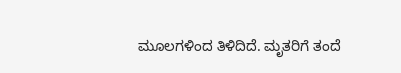ಮೂಲಗಳಿಂದ ತಿಳಿದಿದೆ. ಮೃತರಿಗೆ ತಂದೆ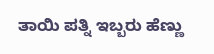ತಾಯಿ ಪತ್ನಿ ಇಬ್ಬರು ಹೆಣ್ಣು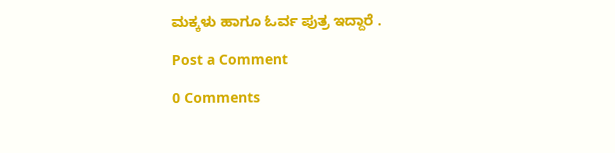ಮಕ್ಕಳು ಹಾಗೂ ಓರ್ವ ಪುತ್ರ ಇದ್ದಾರೆ .

Post a Comment

0 Comments